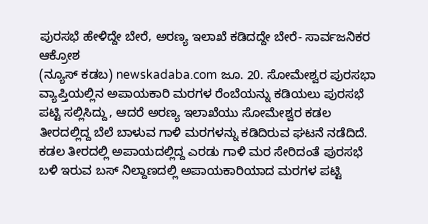ಪುರಸಭೆ ಹೇಳಿದ್ದೇ ಬೇರೆ, ಅರಣ್ಯ ಇಲಾಖೆ ಕಡಿದದ್ದೇ ಬೇರೆ- ಸಾರ್ವಜನಿಕರ ಆಕ್ರೋಶ
(ನ್ಯೂಸ್ ಕಡಬ) newskadaba.com ಜೂ. 20. ಸೋಮೇಶ್ವರ ಪುರಸಭಾ ವ್ಯಾಪ್ತಿಯಲ್ಲಿನ ಅಪಾಯಕಾರಿ ಮರಗಳ ರೆಂಬೆಯನ್ನು ಕಡಿಯಲು ಪುರಸಭೆ ಪಟ್ಟಿ ಸಲ್ಲಿಸಿದ್ದು, ಆದರೆ ಅರಣ್ಯ ಇಲಾಖೆಯು ಸೋಮೇಶ್ವರ ಕಡಲ ತೀರದಲ್ಲಿದ್ದ ಬೆಲೆ ಬಾಳುವ ಗಾಳಿ ಮರಗಳನ್ನು ಕಡಿದಿರುವ ಘಟನೆ ನಡೆದಿದೆ. ಕಡಲ ತೀರದಲ್ಲಿ ಅಪಾಯದಲ್ಲಿದ್ದ ಎರಡು ಗಾಳಿ ಮರ ಸೇರಿದಂತೆ ಪುರಸಭೆ ಬಳಿ ಇರುವ ಬಸ್ ನಿಲ್ದಾಣದಲ್ಲಿ ಅಪಾಯಕಾರಿಯಾದ ಮರಗಳ ಪಟ್ಟಿ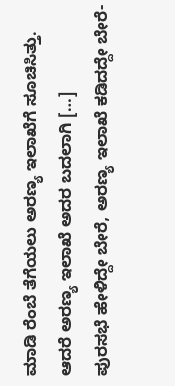ಮಾಡಿ ರೆಂಬೆ ತೆಗೆಯಲು ಅರಣ್ಯ ಇಲಾಖೆಗೆ ಸೂಚಿಸಿತ್ತು. ಆದರೆ ಅರಣ್ಯ ಇಲಾಖೆ ಅದರ ಬದಲಾಗಿ […]
ಪುರಸಭೆ ಹೇಳಿದ್ದೇ ಬೇರೆ, ಅರಣ್ಯ ಇಲಾಖೆ ಕಡಿದದ್ದೇ ಬೇರೆ-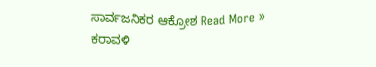ಸಾರ್ವಜನಿಕರ ಆಕ್ರೋಶ Read More »
ಕರಾವಳಿ